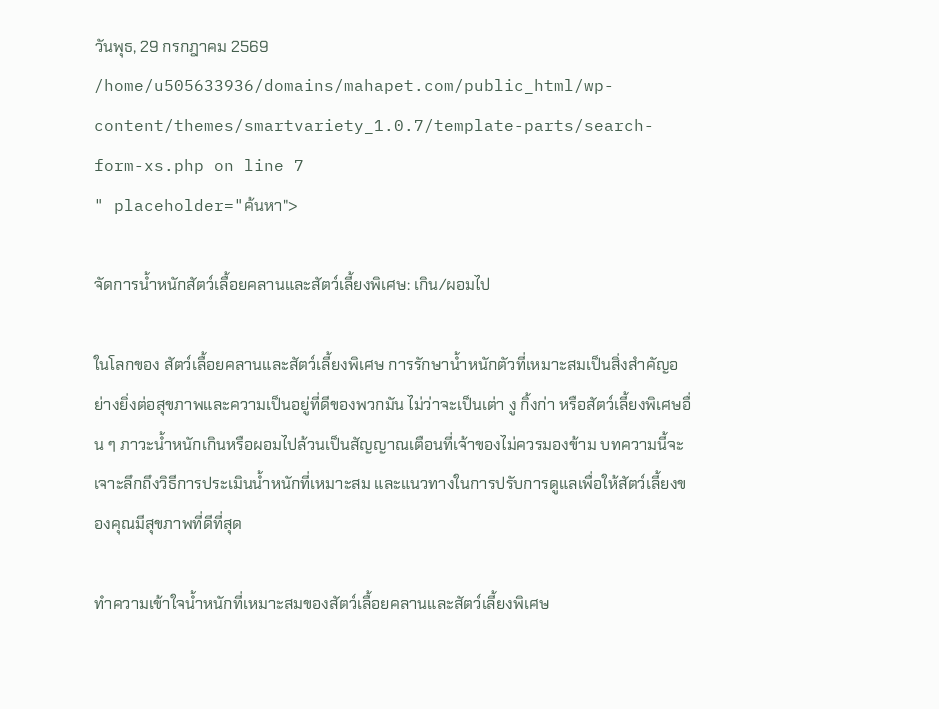วันพุธ, 29 กรกฎาคม 2569
/home/u505633936/domains/mahapet.com/public_html/wp-content/themes/smartvariety_1.0.7/template-parts/search-form-xs.php on line 7
" placeholder="ค้นหา">

จัดการน้ำหนักสัตว์เลื้อยคลานและสัตว์เลี้ยงพิเศษ: เกิน/ผอมไป

ในโลกของ สัตว์เลื้อยคลานและสัตว์เลี้ยงพิเศษ การรักษาน้ำหนักตัวที่เหมาะสมเป็นสิ่งสำคัญอย่างยิ่งต่อสุขภาพและความเป็นอยู่ที่ดีของพวกมัน ไม่ว่าจะเป็นเต่า งู กิ้งก่า หรือสัตว์เลี้ยงพิเศษอื่น ๆ ภาวะน้ำหนักเกินหรือผอมไปล้วนเป็นสัญญาณเตือนที่เจ้าของไม่ควรมองข้าม บทความนี้จะเจาะลึกถึงวิธีการประเมินน้ำหนักที่เหมาะสม และแนวทางในการปรับการดูแลเพื่อให้สัตว์เลี้ยงของคุณมีสุขภาพที่ดีที่สุด

ทำความเข้าใจน้ำหนักที่เหมาะสมของสัตว์เลื้อยคลานและสัตว์เลี้ยงพิเศษ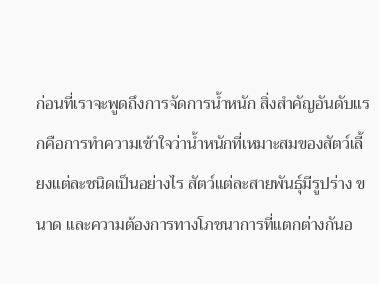ก่อนที่เราจะพูดถึงการจัดการน้ำหนัก สิ่งสำคัญอันดับแรกคือการทำความเข้าใจว่าน้ำหนักที่เหมาะสมของสัตว์เลี้ยงแต่ละชนิดเป็นอย่างไร สัตว์แต่ละสายพันธุ์มีรูปร่าง ขนาด และความต้องการทางโภชนาการที่แตกต่างกันอ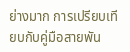ย่างมาก การเปรียบเทียบกับคู่มือสายพัน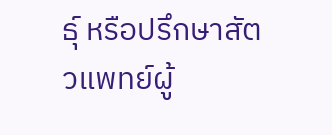ธุ์ หรือปรึกษาสัตวแพทย์ผู้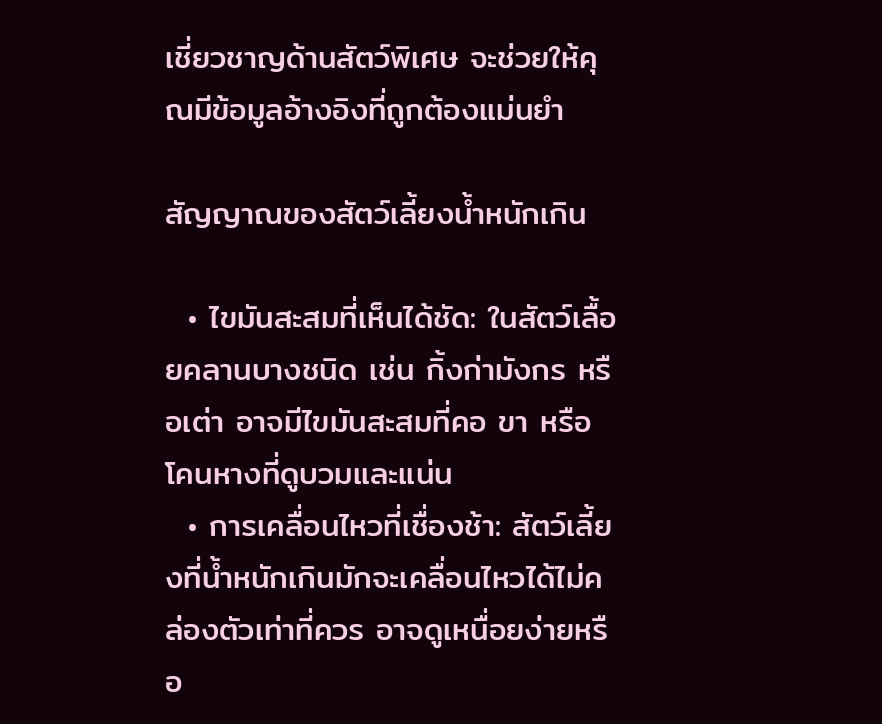เชี่ยวชาญด้านสัตว์พิเศษ จะช่วยให้คุณมีข้อมูลอ้างอิงที่ถูกต้องแม่นยำ

สัญญาณของสัตว์เลี้ยงน้ำหนักเกิน

  • ไขมันสะสมที่เห็นได้ชัด: ในสัตว์เลื้อยคลานบางชนิด เช่น กิ้งก่ามังกร หรือเต่า อาจมีไขมันสะสมที่คอ ขา หรือโคนหางที่ดูบวมและแน่น
  • การเคลื่อนไหวที่เชื่องช้า: สัตว์เลี้ยงที่น้ำหนักเกินมักจะเคลื่อนไหวได้ไม่คล่องตัวเท่าที่ควร อาจดูเหนื่อยง่ายหรือ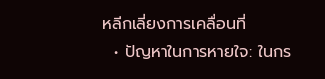หลีกเลี่ยงการเคลื่อนที่
  • ปัญหาในการหายใจ: ในกร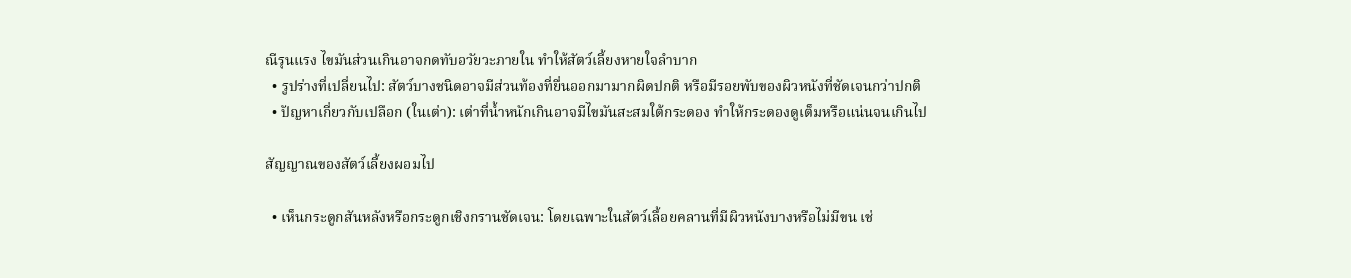ณีรุนแรง ไขมันส่วนเกินอาจกดทับอวัยวะภายใน ทำให้สัตว์เลี้ยงหายใจลำบาก
  • รูปร่างที่เปลี่ยนไป: สัตว์บางชนิดอาจมีส่วนท้องที่ยื่นออกมามากผิดปกติ หรือมีรอยพับของผิวหนังที่ชัดเจนกว่าปกติ
  • ปัญหาเกี่ยวกับเปลือก (ในเต่า): เต่าที่น้ำหนักเกินอาจมีไขมันสะสมใต้กระดอง ทำให้กระดองดูเต็มหรือแน่นจนเกินไป

สัญญาณของสัตว์เลี้ยงผอมไป

  • เห็นกระดูกสันหลังหรือกระดูกเชิงกรานชัดเจน: โดยเฉพาะในสัตว์เลื้อยคลานที่มีผิวหนังบางหรือไม่มีขน เช่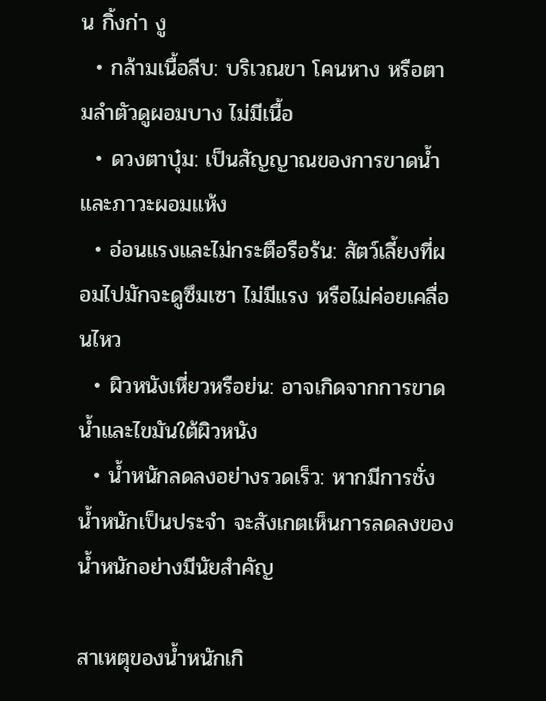น กิ้งก่า งู
  • กล้ามเนื้อลีบ: บริเวณขา โคนหาง หรือตามลำตัวดูผอมบาง ไม่มีเนื้อ
  • ดวงตาบุ๋ม: เป็นสัญญาณของการขาดน้ำและภาวะผอมแห้ง
  • อ่อนแรงและไม่กระตือรือร้น: สัตว์เลี้ยงที่ผอมไปมักจะดูซึมเซา ไม่มีแรง หรือไม่ค่อยเคลื่อนไหว
  • ผิวหนังเหี่ยวหรือย่น: อาจเกิดจากการขาดน้ำและไขมันใต้ผิวหนัง
  • น้ำหนักลดลงอย่างรวดเร็ว: หากมีการชั่งน้ำหนักเป็นประจำ จะสังเกตเห็นการลดลงของน้ำหนักอย่างมีนัยสำคัญ

สาเหตุของน้ำหนักเกิ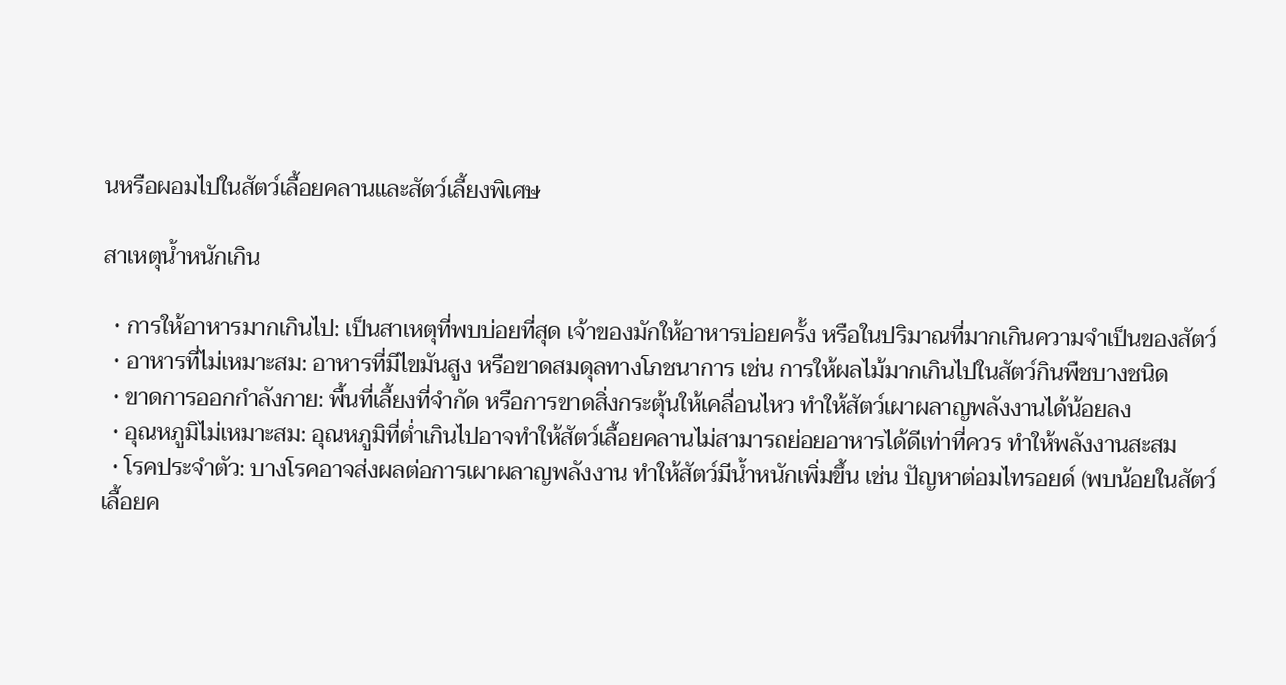นหรือผอมไปในสัตว์เลื้อยคลานและสัตว์เลี้ยงพิเศษ

สาเหตุน้ำหนักเกิน

  • การให้อาหารมากเกินไป: เป็นสาเหตุที่พบบ่อยที่สุด เจ้าของมักให้อาหารบ่อยครั้ง หรือในปริมาณที่มากเกินความจำเป็นของสัตว์
  • อาหารที่ไม่เหมาะสม: อาหารที่มีไขมันสูง หรือขาดสมดุลทางโภชนาการ เช่น การให้ผลไม้มากเกินไปในสัตว์กินพืชบางชนิด
  • ขาดการออกกำลังกาย: พื้นที่เลี้ยงที่จำกัด หรือการขาดสิ่งกระตุ้นให้เคลื่อนไหว ทำให้สัตว์เผาผลาญพลังงานได้น้อยลง
  • อุณหภูมิไม่เหมาะสม: อุณหภูมิที่ต่ำเกินไปอาจทำให้สัตว์เลื้อยคลานไม่สามารถย่อยอาหารได้ดีเท่าที่ควร ทำให้พลังงานสะสม
  • โรคประจำตัว: บางโรคอาจส่งผลต่อการเผาผลาญพลังงาน ทำให้สัตว์มีน้ำหนักเพิ่มขึ้น เช่น ปัญหาต่อมไทรอยด์ (พบน้อยในสัตว์เลื้อยค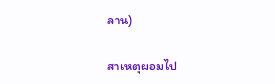ลาน)

สาเหตุผอมไป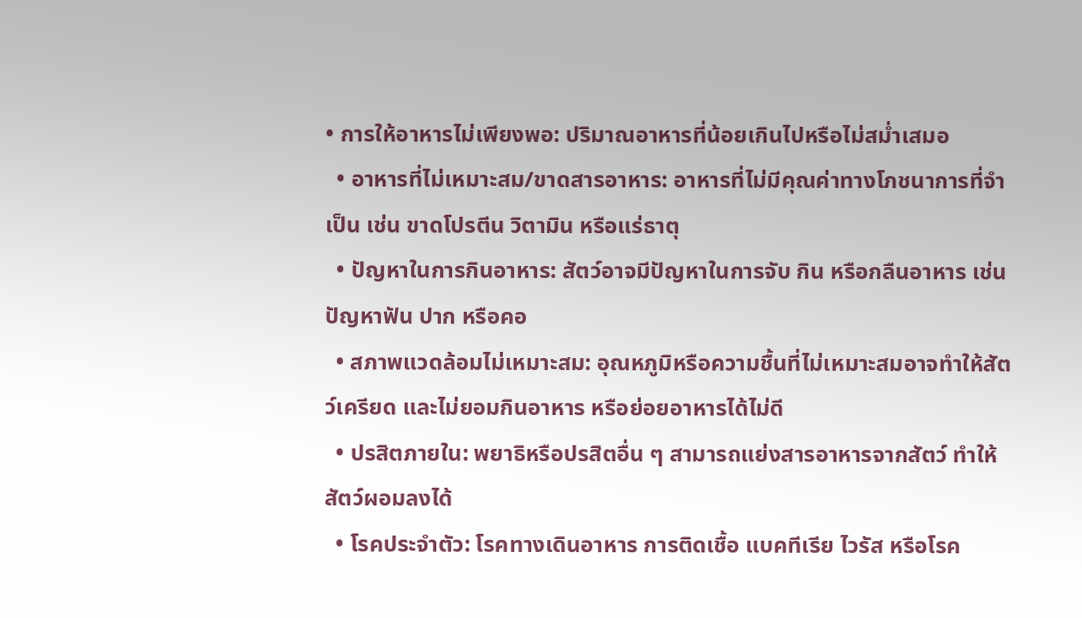• การให้อาหารไม่เพียงพอ: ปริมาณอาหารที่น้อยเกินไปหรือไม่สม่ำเสมอ
  • อาหารที่ไม่เหมาะสม/ขาดสารอาหาร: อาหารที่ไม่มีคุณค่าทางโภชนาการที่จำเป็น เช่น ขาดโปรตีน วิตามิน หรือแร่ธาตุ
  • ปัญหาในการกินอาหาร: สัตว์อาจมีปัญหาในการจับ กิน หรือกลืนอาหาร เช่น ปัญหาฟัน ปาก หรือคอ
  • สภาพแวดล้อมไม่เหมาะสม: อุณหภูมิหรือความชื้นที่ไม่เหมาะสมอาจทำให้สัตว์เครียด และไม่ยอมกินอาหาร หรือย่อยอาหารได้ไม่ดี
  • ปรสิตภายใน: พยาธิหรือปรสิตอื่น ๆ สามารถแย่งสารอาหารจากสัตว์ ทำให้สัตว์ผอมลงได้
  • โรคประจำตัว: โรคทางเดินอาหาร การติดเชื้อ แบคทีเรีย ไวรัส หรือโรค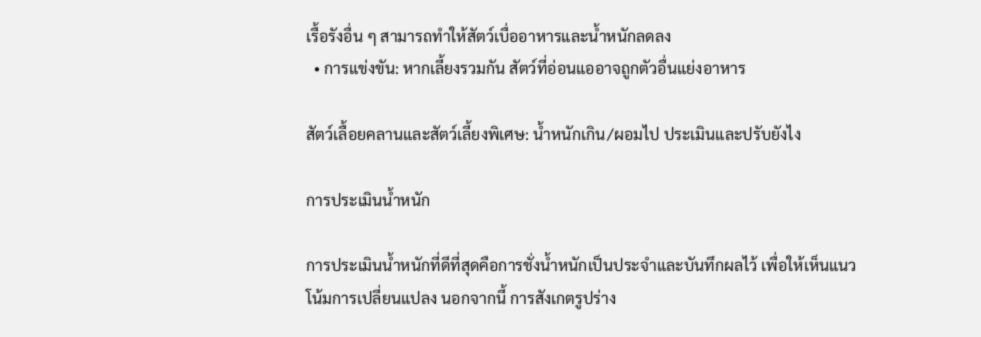เรื้อรังอื่น ๆ สามารถทำให้สัตว์เบื่ออาหารและน้ำหนักลดลง
  • การแข่งขัน: หากเลี้ยงรวมกัน สัตว์ที่อ่อนแออาจถูกตัวอื่นแย่งอาหาร

สัตว์เลื้อยคลานและสัตว์เลี้ยงพิเศษ: น้ำหนักเกิน/ผอมไป ประเมินและปรับยังไง

การประเมินน้ำหนัก

การประเมินน้ำหนักที่ดีที่สุดคือการชั่งน้ำหนักเป็นประจำและบันทึกผลไว้ เพื่อให้เห็นแนวโน้มการเปลี่ยนแปลง นอกจากนี้ การสังเกตรูปร่าง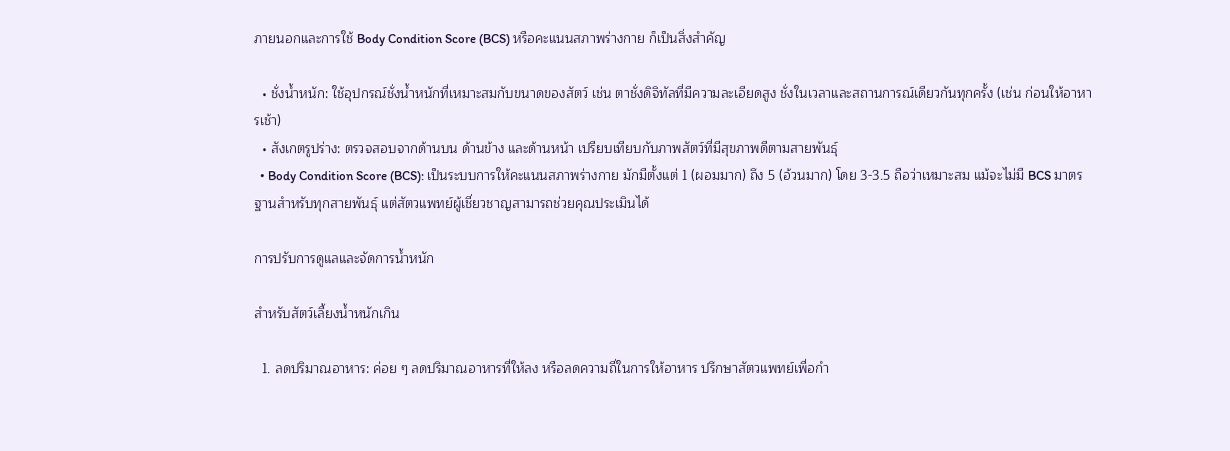ภายนอกและการใช้ Body Condition Score (BCS) หรือคะแนนสภาพร่างกาย ก็เป็นสิ่งสำคัญ

  • ชั่งน้ำหนัก: ใช้อุปกรณ์ชั่งน้ำหนักที่เหมาะสมกับขนาดของสัตว์ เช่น ตาชั่งดิจิทัลที่มีความละเอียดสูง ชั่งในเวลาและสถานการณ์เดียวกันทุกครั้ง (เช่น ก่อนให้อาหารเช้า)
  • สังเกตรูปร่าง: ตรวจสอบจากด้านบน ด้านข้าง และด้านหน้า เปรียบเทียบกับภาพสัตว์ที่มีสุขภาพดีตามสายพันธุ์
  • Body Condition Score (BCS): เป็นระบบการให้คะแนนสภาพร่างกาย มักมีตั้งแต่ 1 (ผอมมาก) ถึง 5 (อ้วนมาก) โดย 3-3.5 ถือว่าเหมาะสม แม้จะไม่มี BCS มาตรฐานสำหรับทุกสายพันธุ์ แต่สัตวแพทย์ผู้เชี่ยวชาญสามารถช่วยคุณประเมินได้

การปรับการดูแลและจัดการน้ำหนัก

สำหรับสัตว์เลี้ยงน้ำหนักเกิน

  1. ลดปริมาณอาหาร: ค่อย ๆ ลดปริมาณอาหารที่ให้ลง หรือลดความถี่ในการให้อาหาร ปรึกษาสัตวแพทย์เพื่อกำ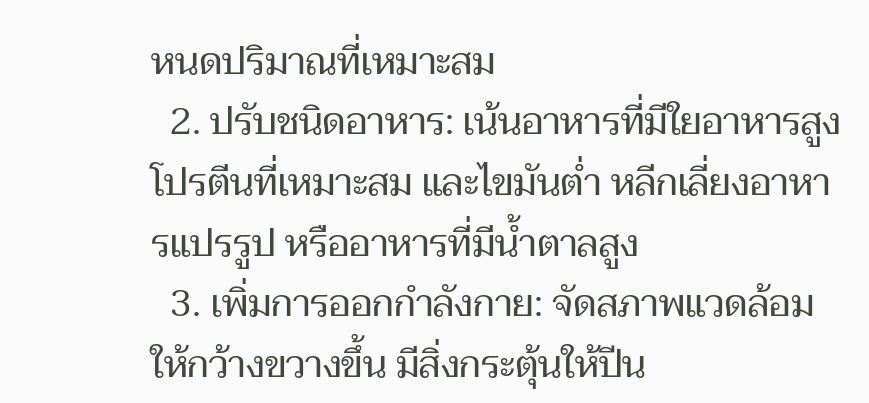หนดปริมาณที่เหมาะสม
  2. ปรับชนิดอาหาร: เน้นอาหารที่มีใยอาหารสูง โปรตีนที่เหมาะสม และไขมันต่ำ หลีกเลี่ยงอาหารแปรรูป หรืออาหารที่มีน้ำตาลสูง
  3. เพิ่มการออกกำลังกาย: จัดสภาพแวดล้อมให้กว้างขวางขึ้น มีสิ่งกระตุ้นให้ปีน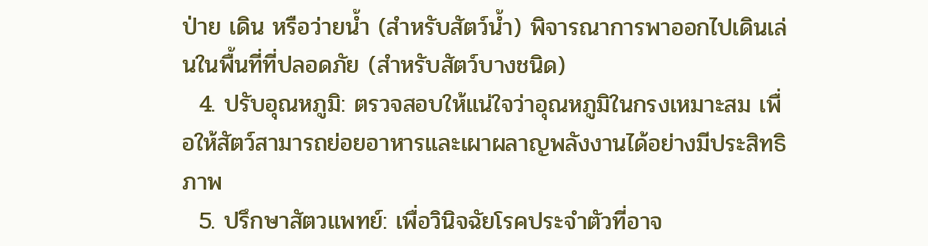ป่าย เดิน หรือว่ายน้ำ (สำหรับสัตว์น้ำ) พิจารณาการพาออกไปเดินเล่นในพื้นที่ที่ปลอดภัย (สำหรับสัตว์บางชนิด)
  4. ปรับอุณหภูมิ: ตรวจสอบให้แน่ใจว่าอุณหภูมิในกรงเหมาะสม เพื่อให้สัตว์สามารถย่อยอาหารและเผาผลาญพลังงานได้อย่างมีประสิทธิภาพ
  5. ปรึกษาสัตวแพทย์: เพื่อวินิจฉัยโรคประจำตัวที่อาจ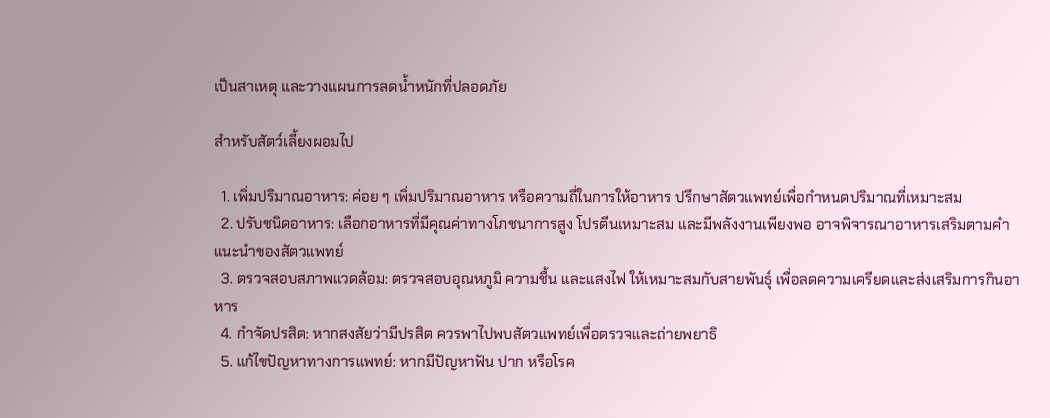เป็นสาเหตุ และวางแผนการลดน้ำหนักที่ปลอดภัย

สำหรับสัตว์เลี้ยงผอมไป

  1. เพิ่มปริมาณอาหาร: ค่อย ๆ เพิ่มปริมาณอาหาร หรือความถี่ในการให้อาหาร ปรึกษาสัตวแพทย์เพื่อกำหนดปริมาณที่เหมาะสม
  2. ปรับชนิดอาหาร: เลือกอาหารที่มีคุณค่าทางโภชนาการสูง โปรตีนเหมาะสม และมีพลังงานเพียงพอ อาจพิจารณาอาหารเสริมตามคำแนะนำของสัตวแพทย์
  3. ตรวจสอบสภาพแวดล้อม: ตรวจสอบอุณหภูมิ ความชื้น และแสงไฟ ให้เหมาะสมกับสายพันธุ์ เพื่อลดความเครียดและส่งเสริมการกินอาหาร
  4. กำจัดปรสิต: หากสงสัยว่ามีปรสิต ควรพาไปพบสัตวแพทย์เพื่อตรวจและถ่ายพยาธิ
  5. แก้ไขปัญหาทางการแพทย์: หากมีปัญหาฟัน ปาก หรือโรค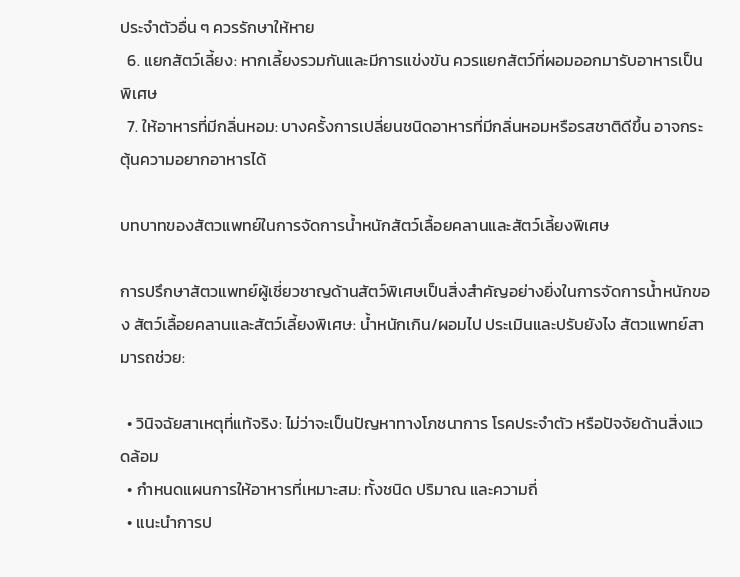ประจำตัวอื่น ๆ ควรรักษาให้หาย
  6. แยกสัตว์เลี้ยง: หากเลี้ยงรวมกันและมีการแข่งขัน ควรแยกสัตว์ที่ผอมออกมารับอาหารเป็นพิเศษ
  7. ให้อาหารที่มีกลิ่นหอม: บางครั้งการเปลี่ยนชนิดอาหารที่มีกลิ่นหอมหรือรสชาติดีขึ้น อาจกระตุ้นความอยากอาหารได้

บทบาทของสัตวแพทย์ในการจัดการน้ำหนักสัตว์เลื้อยคลานและสัตว์เลี้ยงพิเศษ

การปรึกษาสัตวแพทย์ผู้เชี่ยวชาญด้านสัตว์พิเศษเป็นสิ่งสำคัญอย่างยิ่งในการจัดการน้ำหนักของ สัตว์เลื้อยคลานและสัตว์เลี้ยงพิเศษ: น้ำหนักเกิน/ผอมไป ประเมินและปรับยังไง สัตวแพทย์สามารถช่วย:

  • วินิจฉัยสาเหตุที่แท้จริง: ไม่ว่าจะเป็นปัญหาทางโภชนาการ โรคประจำตัว หรือปัจจัยด้านสิ่งแวดล้อม
  • กำหนดแผนการให้อาหารที่เหมาะสม: ทั้งชนิด ปริมาณ และความถี่
  • แนะนำการป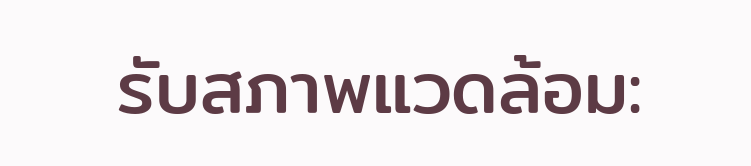รับสภาพแวดล้อม: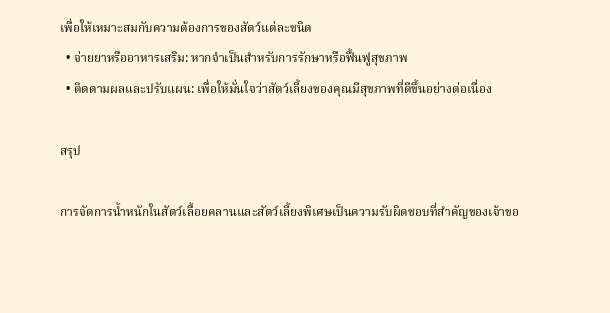เพื่อให้เหมาะสมกับความต้องการของสัตว์แต่ละชนิด
  • จ่ายยาหรืออาหารเสริม: หากจำเป็นสำหรับการรักษาหรือฟื้นฟูสุขภาพ
  • ติดตามผลและปรับแผน: เพื่อให้มั่นใจว่าสัตว์เลี้ยงของคุณมีสุขภาพที่ดีขึ้นอย่างต่อเนื่อง

สรุป

การจัดการน้ำหนักในสัตว์เลื้อยคลานและสัตว์เลี้ยงพิเศษเป็นความรับผิดชอบที่สำคัญของเจ้าขอ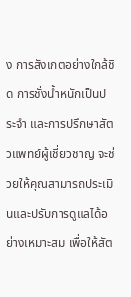ง การสังเกตอย่างใกล้ชิด การชั่งน้ำหนักเป็นประจำ และการปรึกษาสัตวแพทย์ผู้เชี่ยวชาญ จะช่วยให้คุณสามารถประเมินและปรับการดูแลได้อย่างเหมาะสม เพื่อให้สัต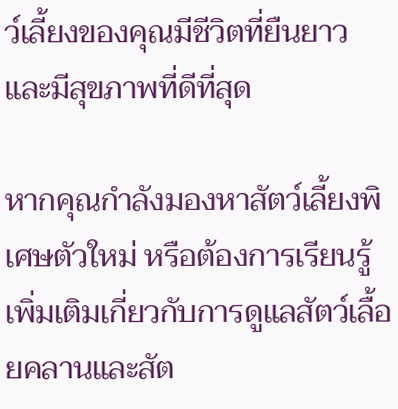ว์เลี้ยงของคุณมีชีวิตที่ยืนยาวและมีสุขภาพที่ดีที่สุด

หากคุณกำลังมองหาสัตว์เลี้ยงพิเศษตัวใหม่ หรือต้องการเรียนรู้เพิ่มเติมเกี่ยวกับการดูแลสัตว์เลื้อยคลานและสัต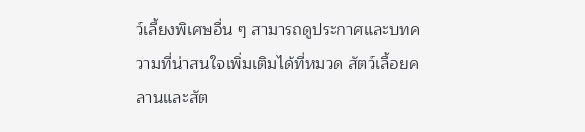ว์เลี้ยงพิเศษอื่น ๆ สามารถดูประกาศและบทความที่น่าสนใจเพิ่มเติมได้ที่หมวด สัตว์เลื้อยคลานและสัต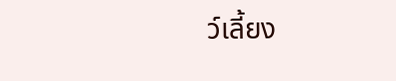ว์เลี้ยง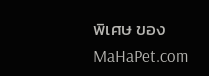พิเศษ ของ MaHaPet.com